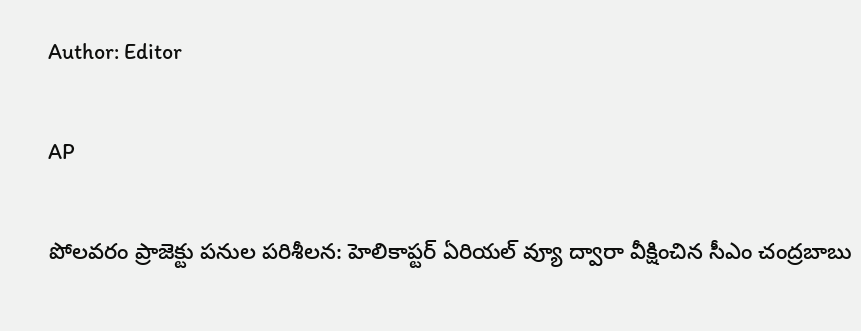Author: Editor

AP

పోలవరం ప్రాజెక్టు పనుల పరిశీలన: హెలికాప్టర్ ఏరియల్ వ్యూ ద్వారా వీక్షించిన సీఎం చంద్రబాబు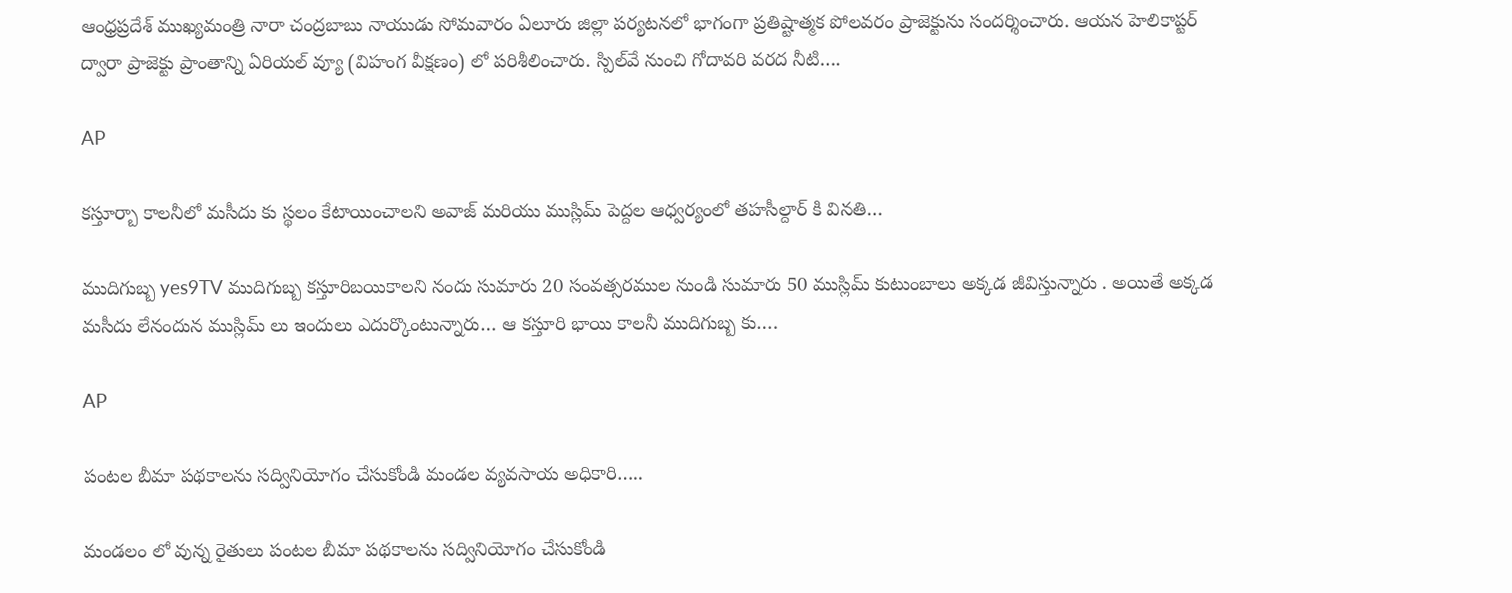ఆంధ్రప్రదేశ్ ముఖ్యమంత్రి నారా చంద్రబాబు నాయుడు సోమవారం ఏలూరు జిల్లా పర్యటనలో భాగంగా ప్రతిష్టాత్మక పోలవరం ప్రాజెక్టును సందర్శించారు. ఆయన హెలికాప్టర్‌ ద్వారా ప్రాజెక్టు ప్రాంతాన్ని ఏరియల్ వ్యూ (విహంగ వీక్షణం) లో పరిశీలించారు. స్పిల్‌వే నుంచి గోదావరి వరద నీటి….

AP

కస్తూర్బా కాలనీలో మసీదు కు స్థలం కేటాయించాలని అవాజ్ మరియు ముస్లిమ్ పెద్దల ఆధ్వర్యంలో తహసీల్దార్ కి వినతి…

ముదిగుబ్బ yes9TV ముదిగుబ్బ కస్తూరిబయికాలని నందు సుమారు 20 సంవత్సరముల నుండి సుమారు 50 ముస్లిమ్ కుటుంబాలు అక్కడ జీవిస్తున్నారు . అయితే అక్కడ మసీదు లేనందున ముస్లిమ్ లు ఇందులు ఎదుర్కొంటున్నారు… ఆ కస్తూరి భాయి కాలనీ ముదిగుబ్బ కు….

AP

పంటల బీమా పథకాలను సద్వినియోగం చేసుకోండి మండల వ్యవసాయ అధికారి…..

మండలం లో వున్న రైతులు పంటల బీమా పథకాలను సద్వినియోగం చేసుకోండి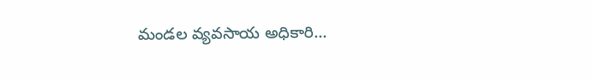మండల వ్యవసాయ అధికారి…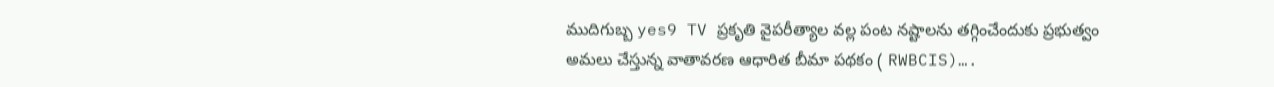ముదిగుబ్బ yes9 TV ప్రకృతి వైపరీత్యాల వల్ల పంట నష్టాలను తగ్గించేందుకు ప్రభుత్వం అమలు చేస్తున్న వాతావరణ ఆధారిత బీమా పథకం ( RWBCIS)….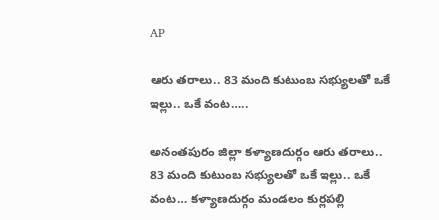AP

ఆరు తరాలు.. 83 మంది కుటుంబ సభ్యులతో ఒకే ఇల్లు.. ఒకే వంట…..

అనంతపురం జిల్లా కళ్యాణదుర్గం ఆరు తరాలు.. 83 మంది కుటుంబ సభ్యులతో ఒకే ఇల్లు.. ఒకే వంట… కళ్యాణదుర్గం మండలం కుర్లపల్లి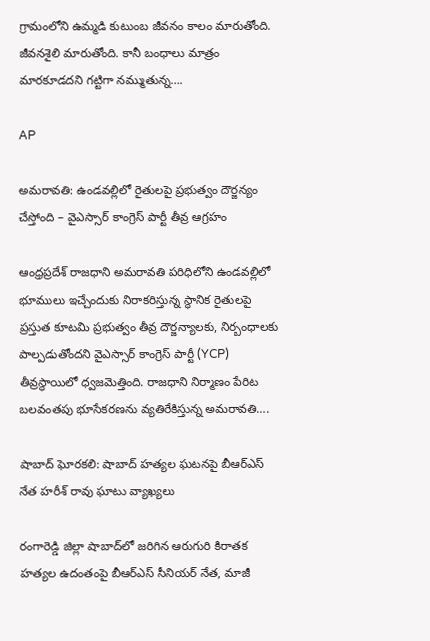గ్రామంలోని ఉమ్మడి కుటుంబ జీవనం కాలం మారుతోంది. జీవనశైలి మారుతోంది. కానీ బంధాలు మాత్రం మారకూడదని గట్టిగా నమ్ముతున్న….

AP

అమరావతి: ఉండవల్లిలో రైతులపై ప్రభుత్వం దౌర్జన్యం చేస్తోంది – వైఎస్సార్ కాంగ్రెస్ పార్టీ తీవ్ర ఆగ్రహం

ఆంధ్రప్రదేశ్ రాజధాని అమరావతి పరిధిలోని ఉండవల్లిలో భూములు ఇచ్చేందుకు నిరాకరిస్తున్న స్థానిక రైతులపై ప్రస్తుత కూటమి ప్రభుత్వం తీవ్ర దౌర్జన్యాలకు, నిర్బంధాలకు పాల్పడుతోందని వైఎస్సార్ కాంగ్రెస్ పార్టీ (YCP) తీవ్రస్థాయిలో ధ్వజమెత్తింది. రాజధాని నిర్మాణం పేరిట బలవంతపు భూసేకరణను వ్యతిరేకిస్తున్న అమరావతి….

షాబాద్ ఘోరకలి: షాబాద్ హత్యల ఘటనపై బీఆర్ఎస్ నేత హరీశ్ రావు ఘాటు వ్యాఖ్యలు

రంగారెడ్డి జిల్లా షాబాద్‌లో జరిగిన ఆరుగురి కిరాతక హత్యల ఉదంతంపై బీఆర్ఎస్ సీనియర్ నేత, మాజీ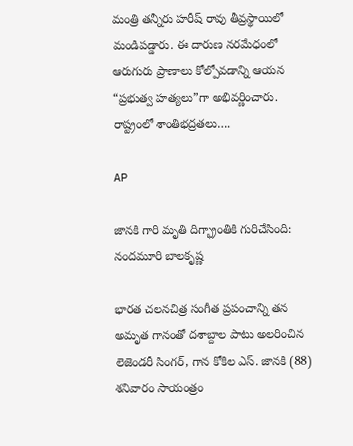మంత్రి తన్నీరు హరీష్ రావు తీవ్రస్థాయిలో మండిపడ్డారు. ఈ దారుణ నరమేధంలో ఆరుగురు ప్రాణాలు కోల్పోవడాన్ని ఆయన “ప్రభుత్వ హత్యలు”గా అభివర్ణించారు. రాష్ట్రంలో శాంతిభద్రతలు….

AP

జానకి గారి మృతి దిగ్భ్రాంతికి గురిచేసింది: నందమూరి బాలకృష్ణ

భారత చలనచిత్ర సంగీత ప్రపంచాన్ని తన అమృత గానంతో దశాబ్దాల పాటు అలరించిన లెజెండరీ సింగర్, గాన కోకిల ఎస్. జానకి (88) శనివారం సాయంత్రం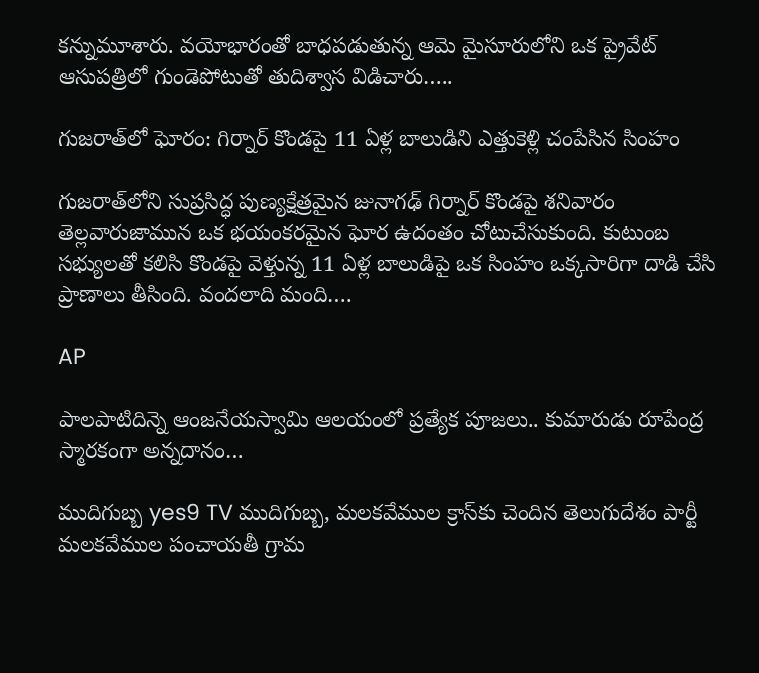కన్నుమూశారు. వయోభారంతో బాధపడుతున్న ఆమె మైసూరులోని ఒక ప్రైవేట్ ఆసుపత్రిలో గుండెపోటుతో తుదిశ్వాస విడిచారు…..

గుజరాత్‌లో ఘోరం: గిర్నార్ కొండపై 11 ఏళ్ల బాలుడిని ఎత్తుకెళ్లి చంపేసిన సింహం

గుజరాత్‌లోని సుప్రసిద్ధ పుణ్యక్షేత్రమైన జునాగఢ్ గిర్నార్ కొండపై శనివారం తెల్లవారుజామున ఒక భయంకరమైన ఘోర ఉదంతం చోటుచేసుకుంది. కుటుంబ సభ్యులతో కలిసి కొండపై వెళ్తున్న 11 ఏళ్ల బాలుడిపై ఒక సింహం ఒక్కసారిగా దాడి చేసి ప్రాణాలు తీసింది. వందలాది మంది….

AP

పాలపాటిదిన్నె ఆంజనేయస్వామి ఆలయంలో ప్రత్యేక పూజలు.. కుమారుడు రూపేంద్ర స్మారకంగా అన్నదానం…

ముదిగుబ్బ yes9 TV ముదిగుబ్బ, మలకవేముల క్రాస్‌కు చెందిన తెలుగుదేశం పార్టీ మలకవేముల పంచాయతీ గ్రామ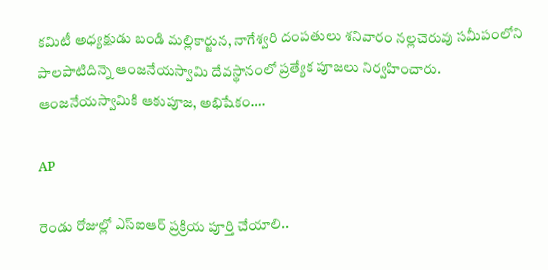కమిటీ అధ్యక్షుడు బండి మల్లికార్జున, నాగేశ్వరి దంపతులు శనివారం నల్లచెరువు సమీపంలోని పాలపాటిదిన్నె ఆంజనేయస్వామి దేవస్థానంలో ప్రత్యేక పూజలు నిర్వహించారు. ఆంజనేయస్వామికి ఆకుపూజ, అభిషేకం….

AP

రెండు రోజుల్లో ఎస్‌ఐఆర్ ప్రక్రియ పూర్తి చేయాలి..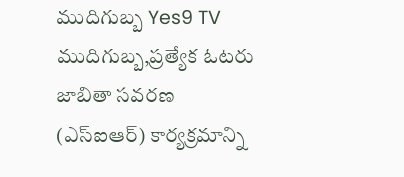ముదిగుబ్బ Yes9 TV ముదిగుబ్బ,ప్రత్యేక ఓటరు జాబితా సవరణ (ఎస్‌ఐఆర్) కార్యక్రమాన్ని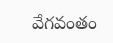వేగవంతం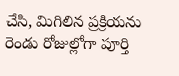చేసి, మిగిలిన ప్రక్రియను రెండు రోజుల్లోగా పూర్తి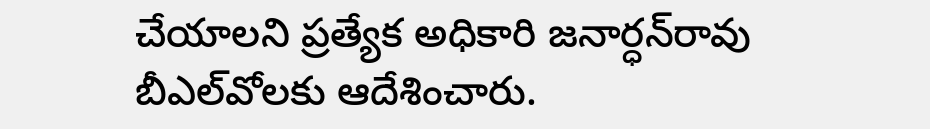చేయాలని ప్రత్యేక అధికారి జనార్ధన్‌రావు బీఎల్‌వోలకు ఆదేశించారు.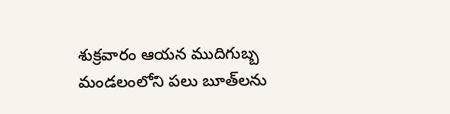శుక్రవారం ఆయన ముదిగుబ్బ మండలంలోని పలు బూత్‌లను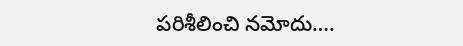పరిశీలించి నమోదు….